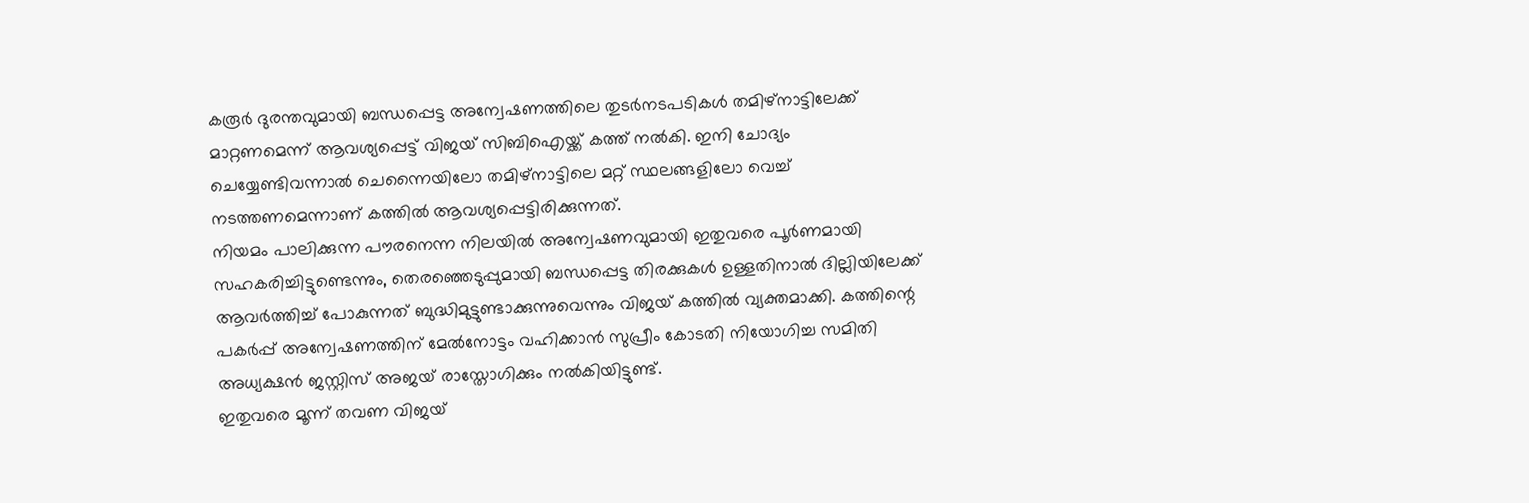കരൂർ ദുരന്തവുമായി ബന്ധപ്പെട്ട അന്വേഷണത്തിലെ തുടർനടപടികൾ തമിഴ്നാട്ടിലേക്ക് മാറ്റണമെന്ന് ആവശ്യപ്പെട്ട് വിജയ് സിബിഐയ്ക്ക് കത്ത് നൽകി. ഇനി ചോദ്യം ചെയ്യേണ്ടിവന്നാൽ ചെന്നൈയിലോ തമിഴ്നാട്ടിലെ മറ്റ് സ്ഥലങ്ങളിലോ വെച്ച് നടത്തണമെന്നാണ് കത്തിൽ ആവശ്യപ്പെട്ടിരിക്കുന്നത്.
നിയമം പാലിക്കുന്ന പൗരനെന്ന നിലയിൽ അന്വേഷണവുമായി ഇതുവരെ പൂർണമായി സഹകരിച്ചിട്ടുണ്ടെന്നും, തെരഞ്ഞെടുപ്പുമായി ബന്ധപ്പെട്ട തിരക്കുകൾ ഉള്ളതിനാൽ ദില്ലിയിലേക്ക് ആവർത്തിച്ച് പോകുന്നത് ബുദ്ധിമുട്ടുണ്ടാക്കുന്നുവെന്നും വിജയ് കത്തിൽ വ്യക്തമാക്കി. കത്തിന്റെ പകർപ്പ് അന്വേഷണത്തിന് മേൽനോട്ടം വഹിക്കാൻ സുപ്രീം കോടതി നിയോഗിച്ച സമിതി അധ്യക്ഷൻ ജസ്റ്റിസ് അജയ് രാസ്തോഗിക്കും നൽകിയിട്ടുണ്ട്.
ഇതുവരെ മൂന്ന് തവണ വിജയ്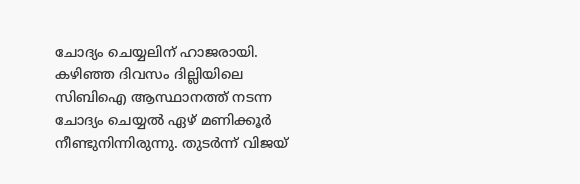ചോദ്യം ചെയ്യലിന് ഹാജരായി. കഴിഞ്ഞ ദിവസം ദില്ലിയിലെ സിബിഐ ആസ്ഥാനത്ത് നടന്ന ചോദ്യം ചെയ്യൽ ഏഴ് മണിക്കൂർ നീണ്ടുനിന്നിരുന്നു. തുടർന്ന് വിജയ്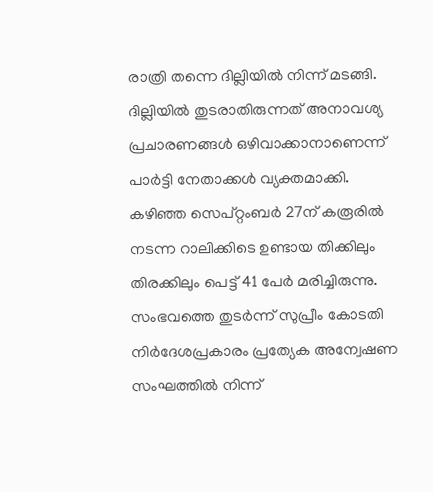രാത്രി തന്നെ ദില്ലിയിൽ നിന്ന് മടങ്ങി. ദില്ലിയിൽ തുടരാതിരുന്നത് അനാവശ്യ പ്രചാരണങ്ങൾ ഒഴിവാക്കാനാണെന്ന് പാർട്ടി നേതാക്കൾ വ്യക്തമാക്കി.
കഴിഞ്ഞ സെപ്റ്റംബർ 27ന് കരൂരിൽ നടന്ന റാലിക്കിടെ ഉണ്ടായ തിക്കിലും തിരക്കിലും പെട്ട് 41 പേർ മരിച്ചിരുന്നു. സംഭവത്തെ തുടർന്ന് സുപ്രീം കോടതി നിർദേശപ്രകാരം പ്രത്യേക അന്വേഷണ സംഘത്തിൽ നിന്ന്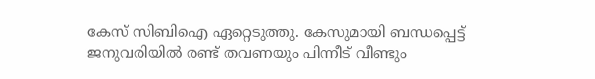കേസ് സിബിഐ ഏറ്റെടുത്തു. കേസുമായി ബന്ധപ്പെട്ട് ജനുവരിയിൽ രണ്ട് തവണയും പിന്നീട് വീണ്ടും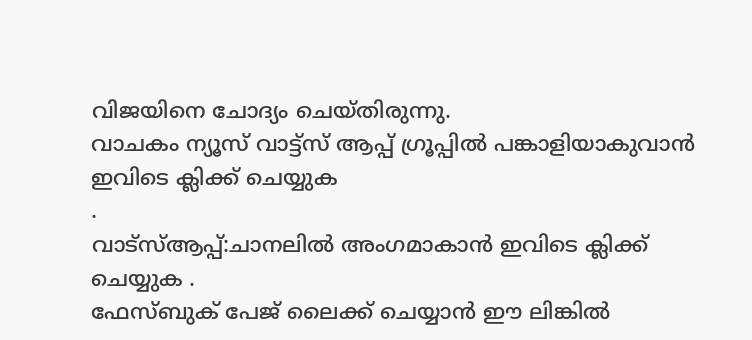വിജയിനെ ചോദ്യം ചെയ്തിരുന്നു.
വാചകം ന്യൂസ് വാട്ട്സ് ആപ്പ് ഗ്രൂപ്പിൽ പങ്കാളിയാകുവാൻ
ഇവിടെ ക്ലിക്ക് ചെയ്യുക
.
വാട്സ്ആപ്പ്:ചാനലിൽ അംഗമാകാൻ ഇവിടെ ക്ലിക്ക് ചെയ്യുക .
ഫേസ്ബുക് പേജ് ലൈക്ക് ചെയ്യാൻ ഈ ലിങ്കിൽ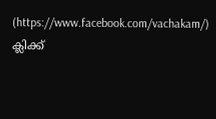(https://www.facebook.com/vachakam/) ക്ലിക്ക്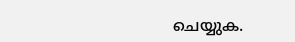ചെയ്യുക.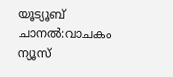യൂട്യൂബ് ചാനൽ:വാചകം ന്യൂസ്